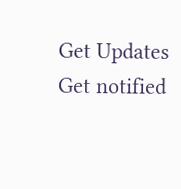Get Updates
Get notified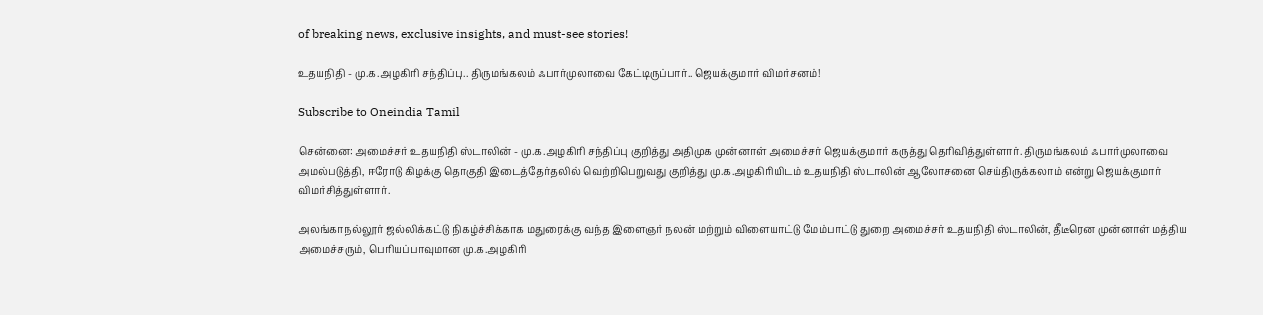of breaking news, exclusive insights, and must-see stories!

உதயநிதி - மு.க.அழகிரி சந்திப்பு.. திருமங்கலம் ஃபார்முலாவை கேட்டிருப்பார்.. ஜெயக்குமார் விமர்சனம்!

Subscribe to Oneindia Tamil

சென்னை: அமைச்சர் உதயநிதி ஸ்டாலின் - மு.க.அழகிரி சந்திப்பு குறித்து அதிமுக முன்னாள் அமைச்சர் ஜெயக்குமார் கருத்து தெரிவித்துள்ளார். திருமங்கலம் ஃபார்முலாவை அமல்படுத்தி, ஈரோடு கிழக்கு தொகுதி இடைத்தேர்தலில் வெற்றிபெறுவது குறித்து மு.க.அழகிரியிடம் உதயநிதி ஸ்டாலின் ஆலோசனை செய்திருக்கலாம் என்று ஜெயக்குமார் விமர்சித்துள்ளார்.

அலங்காநல்லூர் ஜல்லிக்கட்டு நிகழ்ச்சிக்காக மதுரைக்கு வந்த இளைஞர் நலன் மற்றும் விளையாட்டு மேம்பாட்டு துறை அமைச்சர் உதயநிதி ஸ்டாலின், தீடீரென முன்னாள் மத்திய அமைச்சரும், பெரியப்பாவுமான மு.க.அழகிரி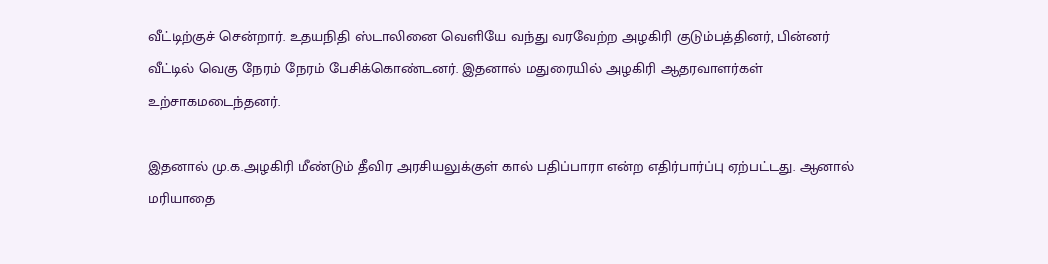வீட்டிற்குச் சென்றார். உதயநிதி ஸ்டாலினை வெளியே வந்து வரவேற்ற அழகிரி குடும்பத்தினர், பின்னர் வீட்டில் வெகு நேரம் நேரம் பேசிக்கொண்டனர். இதனால் மதுரையில் அழகிரி ஆதரவாளர்கள் உற்சாகமடைந்தனர்.

இதனால் மு.க.அழகிரி மீண்டும் தீவிர அரசியலுக்குள் கால் பதிப்பாரா என்ற எதிர்பார்ப்பு ஏற்பட்டது. ஆனால் மரியாதை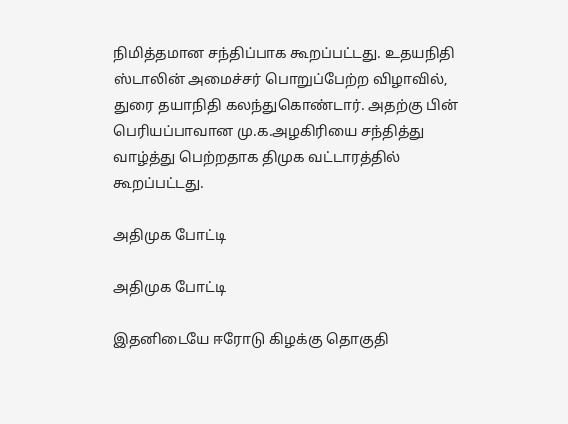நிமித்தமான சந்திப்பாக கூறப்பட்டது. உதயநிதி ஸ்டாலின் அமைச்சர் பொறுப்பேற்ற விழாவில், துரை தயாநிதி கலந்துகொண்டார். அதற்கு பின் பெரியப்பாவான மு.க.அழகிரியை சந்தித்து வாழ்த்து பெற்றதாக திமுக வட்டாரத்தில் கூறப்பட்டது.

அதிமுக போட்டி

அதிமுக போட்டி

இதனிடையே ஈரோடு கிழக்கு தொகுதி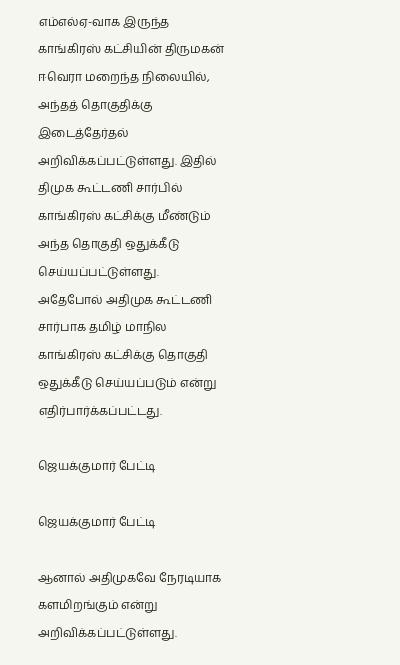எம்எல்ஏ-வாக இருந்த காங்கிரஸ் கட்சியின் திருமகன் ஈவெரா மறைந்த நிலையில், அந்தத் தொகுதிக்கு இடைத்தேர்தல் அறிவிக்கப்பட்டுள்ளது. இதில் திமுக கூட்டணி சார்பில் காங்கிரஸ் கட்சிக்கு மீண்டும் அந்த தொகுதி ஒதுக்கீடு செய்யப்பட்டுள்ளது. அதேபோல் அதிமுக கூட்டணி சார்பாக தமிழ் மாநில காங்கிரஸ் கட்சிக்கு தொகுதி ஒதுக்கீடு செய்யப்படும் என்று எதிர்பார்க்கப்பட்டது.

ஜெயக்குமார் பேட்டி

ஜெயக்குமார் பேட்டி

ஆனால் அதிமுகவே நேரடியாக களமிறங்கும் என்று அறிவிக்கப்பட்டுள்ளது.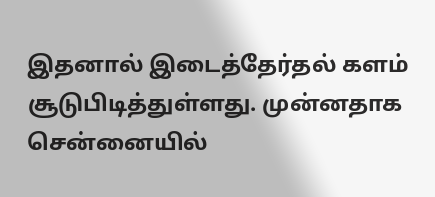இதனால் இடைத்தேர்தல் களம் சூடுபிடித்துள்ளது. முன்னதாக சென்னையில்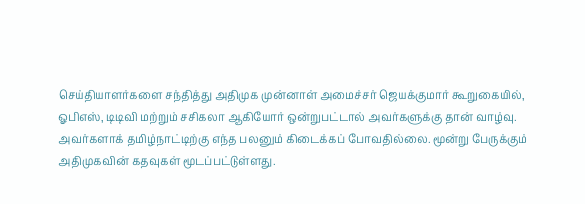செய்தியாளர்களை சந்தித்து அதிமுக முன்னாள் அமைச்சர் ஜெயக்குமார் கூறுகையில், ஓபிஎஸ், டிடிவி மற்றும் சசிகலா ஆகியோர் ஒன்றுபட்டால் அவர்களுக்கு தான் வாழ்வு. அவர்களாக் தமிழ்நாட்டிற்கு எந்த பலனும் கிடைக்கப் போவதில்லை. மூன்று பேருக்கும் அதிமுகவின் கதவுகள் மூடப்பட்டுள்ளது.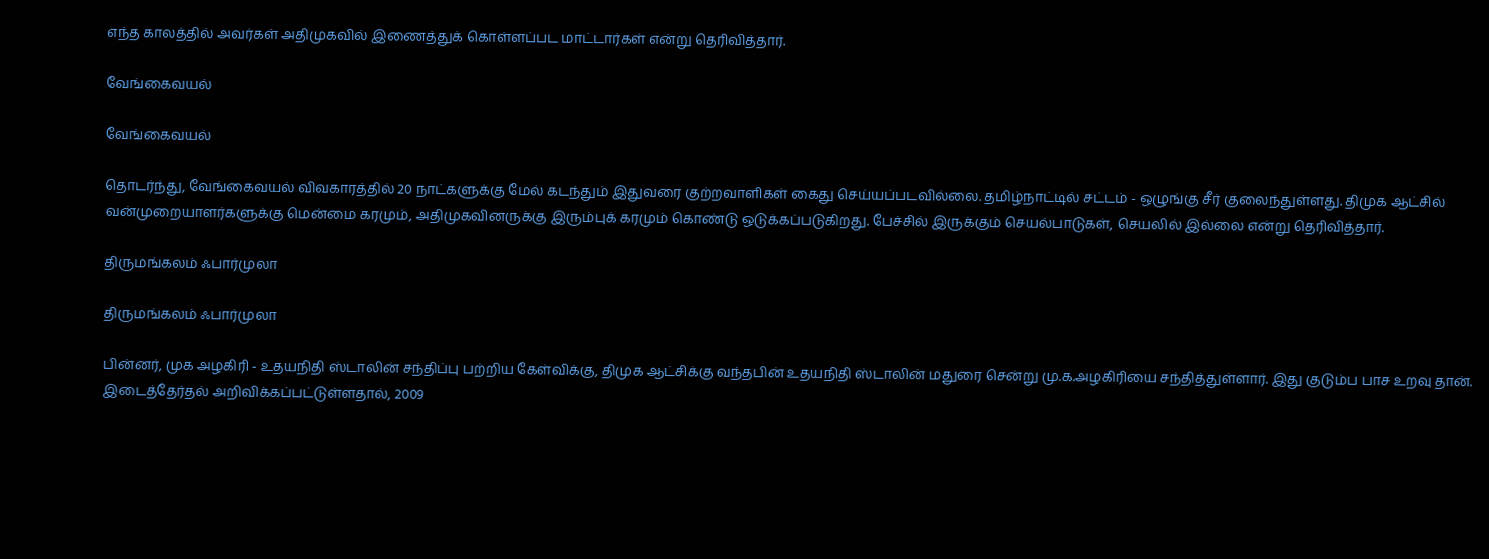எந்த காலத்தில் அவர்கள் அதிமுகவில் இணைத்துக் கொள்ளப்பட மாட்டார்கள் என்று தெரிவித்தார்.

வேங்கைவயல்

வேங்கைவயல்

தொடர்ந்து, வேங்கைவயல் விவகாரத்தில் 20 நாட்களுக்கு மேல் கடந்தும் இதுவரை குற்றவாளிகள் கைது செய்யப்படவில்லை. தமிழ்நாட்டில் சட்டம் - ஒழுங்கு சீர் குலைந்துள்ளது. திமுக ஆட்சில் வன்முறையாளர்களுக்கு மென்மை கரமும், அதிமுகவினருக்கு இரும்புக் கரமும் கொண்டு ஒடுக்கப்படுகிறது. பேச்சில் இருக்கும் செயல்பாடுகள், செயலில் இல்லை என்று தெரிவித்தார்.

திருமங்கலம் ஃபார்முலா

திருமங்கலம் ஃபார்முலா

பின்னர், முக அழகிரி - உதயநிதி ஸ்டாலின் சந்திப்பு பற்றிய கேள்விக்கு, திமுக ஆட்சிக்கு வந்தபின் உதயநிதி ஸ்டாலின் மதுரை சென்று மு.க.அழகிரியை சந்தித்துள்ளார். இது குடும்ப பாச உறவு தான். இடைத்தேர்தல் அறிவிக்கப்பட்டுள்ளதால், 2009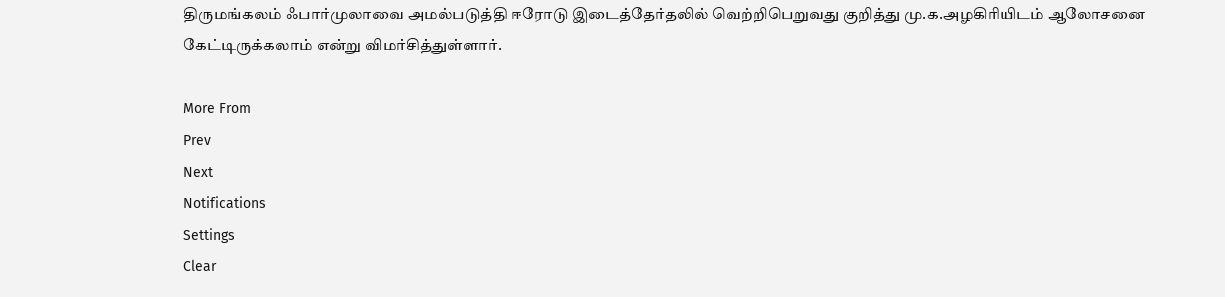திருமங்கலம் ஃபார்முலாவை அமல்படுத்தி ஈரோடு இடைத்தேர்தலில் வெற்றிபெறுவது குறித்து மு.க.அழகிரியிடம் ஆலோசனை கேட்டிருக்கலாம் என்று விமர்சித்துள்ளார்.

More From
Prev
Next
Notifications
Settings
Clear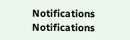Notifications
Notifications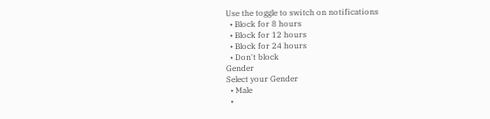Use the toggle to switch on notifications
  • Block for 8 hours
  • Block for 12 hours
  • Block for 24 hours
  • Don't block
Gender
Select your Gender
  • Male
  •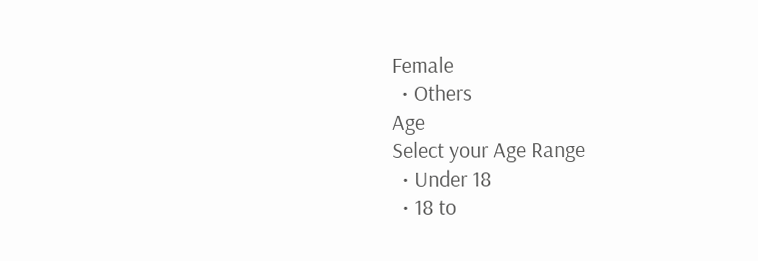Female
  • Others
Age
Select your Age Range
  • Under 18
  • 18 to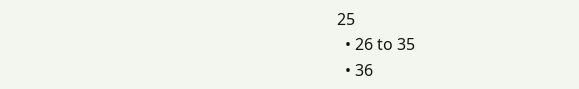25
  • 26 to 35
  • 36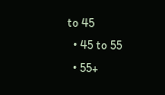to 45
  • 45 to 55
  • 55+